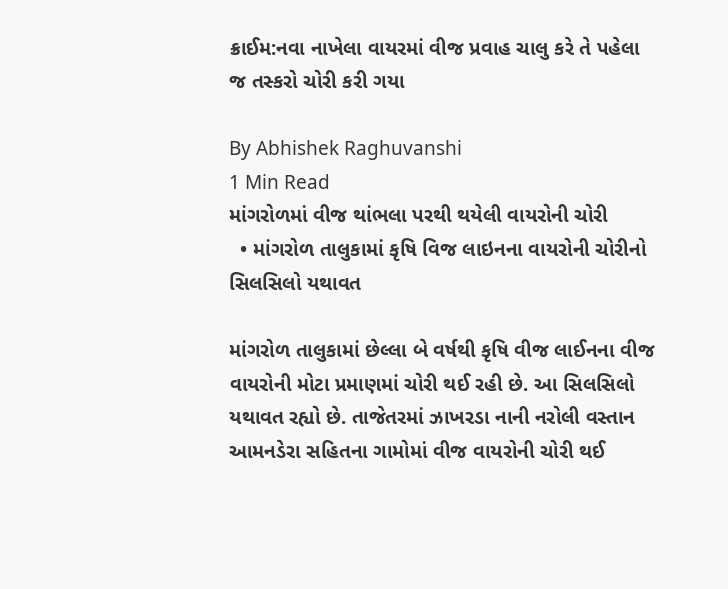ક્રાઈમ:નવા નાખેલા વાયરમાં વીજ પ્રવાહ ચાલુ કરે તે પહેલા જ તસ્કરો ચોરી કરી ગયા

By Abhishek Raghuvanshi
1 Min Read
માંગરોળમાં વીજ થાંભલા પરથી થયેલી વાયરોની ચોરી
  • માંગરોળ તાલુકામાં કૃષિ વિજ લાઇનના વાયરોની ચોરીનો સિલસિલો યથાવત

માંગરોળ તાલુકામાં છેલ્લા બે વર્ષથી કૃષિ વીજ લાઈનના વીજ વાયરોની મોટા પ્રમાણમાં ચોરી થઈ રહી છે. આ સિલસિલો યથાવત રહ્યો છે. તાજેતરમાં ઝાખરડા નાની નરોલી વસ્તાન આમનડેરા સહિતના ગામોમાં વીજ વાયરોની ચોરી થઈ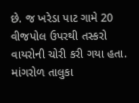છે. જ ખરેડા પાટ ગામે 20 વીજપોલ ઉપરથી તસ્કરો વાયરોની ચોરી કરી ગયા હતા. માંગરોળ તાલુકા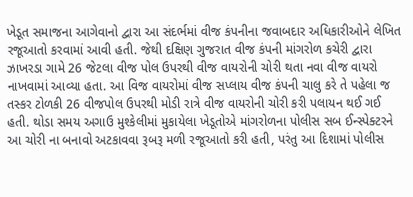ખેડૂત સમાજના આગેવાનો દ્વારા આ સંદર્ભમાં વીજ કંપનીના જવાબદાર અધિકારીઓને લેખિત રજૂઆતો કરવામાં આવી હતી. જેથી દક્ષિણ ગુજરાત વીજ કંપની માંગરોળ કચેરી દ્વારા ઝાખરડા ગામે 26 જેટલા વીજ પોલ ઉપરથી વીજ વાયરોની ચોરી થતા નવા વીજ વાયરો નાખવામાં આવ્યા હતા. આ વિજ વાયરોમાં વીજ સપ્લાય વીજ કંપની ચાલુ કરે તે પહેલા જ તસ્કર ટોળકી 26 વીજપોલ ઉપરથી મોડી રાત્રે વીજ વાયરોની ચોરી કરી પલાયન થઈ ગઈ હતી. થોડા સમય અગાઉ મુશ્કેલીમાં મુકાયેલા ખેડૂતોએ માંગરોળના પોલીસ સબ ઈન્સ્પેક્ટરને આ ચોરી ના બનાવો અટકાવવા રૂબરૂ મળી રજૂઆતો કરી હતી, પરંતુ આ દિશામાં પોલીસ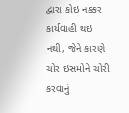દ્વારા કોઇ નક્કર કાર્યવાહી થઇ નથી, જેને કારણે ચોર ઇસમોને ચોરી કરવાનું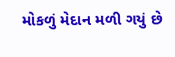મોકળું મેદાન મળી ગયું છે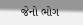જેનો ભોગ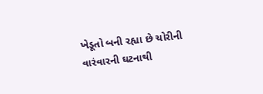ખેડૂતો બની રહ્યા છે ચોરીની વારંવારની ઘટનાથી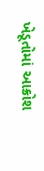ખેડૂતોમાં આક્રોશ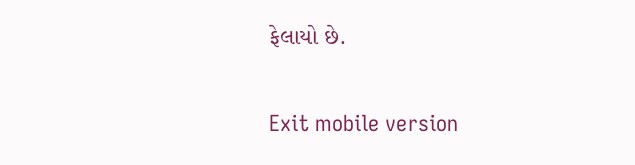ફેલાયો છે.

Exit mobile version